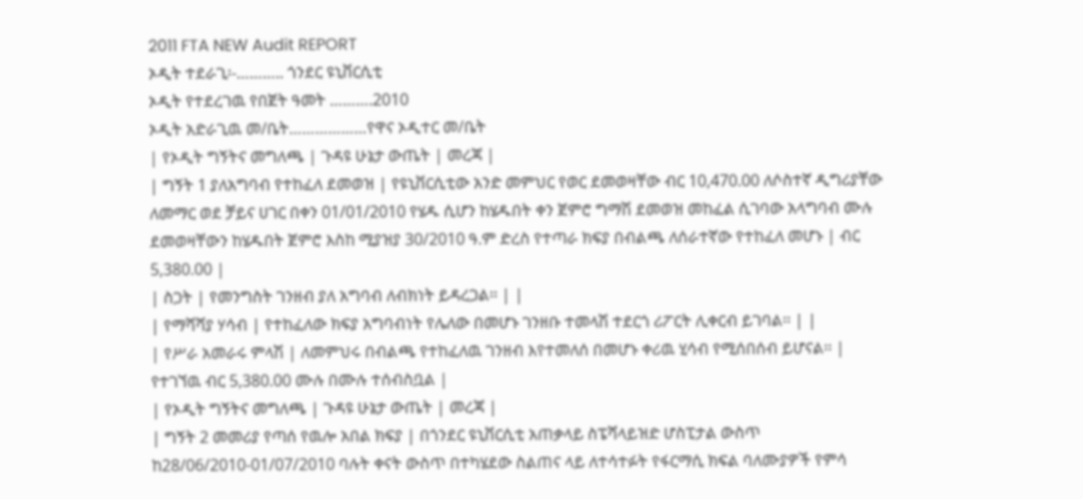2011 FTA NEW Audit REPORT
ኦዲት ተደራጊ፡-……….. ጎንደር ዩኒቨርሲቲ
ኦዲት የተደረገዉ የበጀት ዓመት ……….2010
ኦዲት አድራጊዉ መ/ቤት………………የዋና ኦዲተር መ/ቤት
| የኦዲት ግኝትና መግለጫ | ጉዳዩ ሁኔታ ውጤት | መረጃ |
| ግኝት 1 ያለአግባብ የተከፈለ ደመወዝ | የዩኒቨርሲቲው አንድ መምህር የወር ደመወዛቸው ብር 10,470.00 ለሶስተኛ ዲግሪያቸው ለመማር ወደ ቻይና ሀገር በቀን 01/01/2010 የሄዱ ሲሆን ከሄዱበት ቀን ጀምሮ ግማሽ ደመወዝ መከፈል ሲገባው አላግባብ ሙሉ ደመወዛቸውን ከሄዱበት ጀምሮ እስከ ሚያዝያ 30/2010 ዓ.ም ድረስ የተጣራ ክፍያ በብልጫ ለሰራተኛው የተከፈለ መሆኑ | ብር 5,380.00 |
| ስጋት | የመንግስት ገንዘብ ያለ አግባብ ለብክነት ይዳረጋል፡፡ | |
| የማሻሻያ ሃሳብ | የተከፈለው ክፍያ አግባብነት የሌለው በመሆኑ ገንዘቡ ተመላሽ ተደርጎ ሪፖርት ሊቀርብ ይገባል፡፡ | |
| የሥራ አመራሩ ምላሽ | ለመምህሩ በብልጫ የተከፈለዉ ገንዘብ እየተመለሰ በመሆኑ ቀሪዉ ሂሳብ የሚሰበሰብ ይሆናል፡፡ | የተገኘዉ ብር 5,380.00 ሙሉ በሙሉ ተሰብስቧል |
| የኦዲት ግኝትና መግለጫ | ጉዳዩ ሁኔታ ውጤት | መረጃ |
| ግኝት 2 መመሪያ የጣሰ የዉሎ አበል ክፍያ | በጎንደር ዩኒቨርሲቲ አጠቃላይ ስፔሻላይዝድ ሆስፒታል ውስጥ ከ28/06/2010-01/07/2010 ባሉት ቀናት ውስጥ በተካሄደው ስልጠና ላይ ለተሳተፉት የፋርማሲ ክፍል ባለሙያዎች የምሳ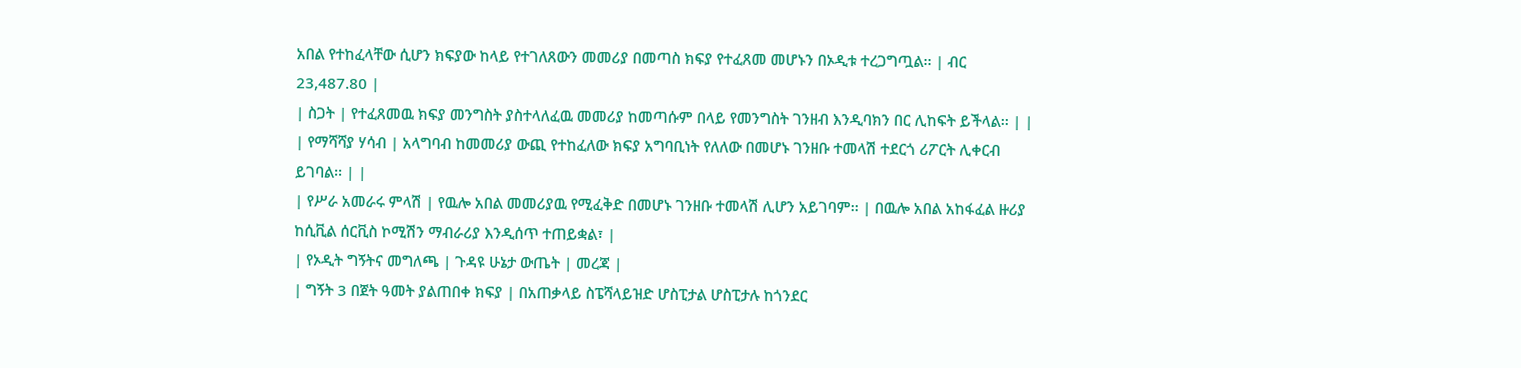አበል የተከፈላቸው ሲሆን ክፍያው ከላይ የተገለጸውን መመሪያ በመጣስ ክፍያ የተፈጸመ መሆኑን በኦዲቱ ተረጋግጧል፡፡ | ብር 23,487.80 |
| ስጋት | የተፈጸመዉ ክፍያ መንግስት ያስተላለፈዉ መመሪያ ከመጣሱም በላይ የመንግስት ገንዘብ እንዲባክን በር ሊከፍት ይችላል፡፡ | |
| የማሻሻያ ሃሳብ | አላግባብ ከመመሪያ ውጪ የተከፈለው ክፍያ አግባቢነት የለለው በመሆኑ ገንዘቡ ተመላሽ ተደርጎ ሪፖርት ሊቀርብ ይገባል፡፡ | |
| የሥራ አመራሩ ምላሽ | የዉሎ አበል መመሪያዉ የሚፈቅድ በመሆኑ ገንዘቡ ተመላሽ ሊሆን አይገባም፡፡ | በዉሎ አበል አከፋፈል ዙሪያ ከሲቪል ሰርቪስ ኮሚሽን ማብራሪያ እንዲሰጥ ተጠይቋል፣ |
| የኦዲት ግኝትና መግለጫ | ጉዳዩ ሁኔታ ውጤት | መረጃ |
| ግኝት 3 በጀት ዓመት ያልጠበቀ ክፍያ | በአጠቃላይ ስፔሻላይዝድ ሆስፒታል ሆስፒታሉ ከጎንደር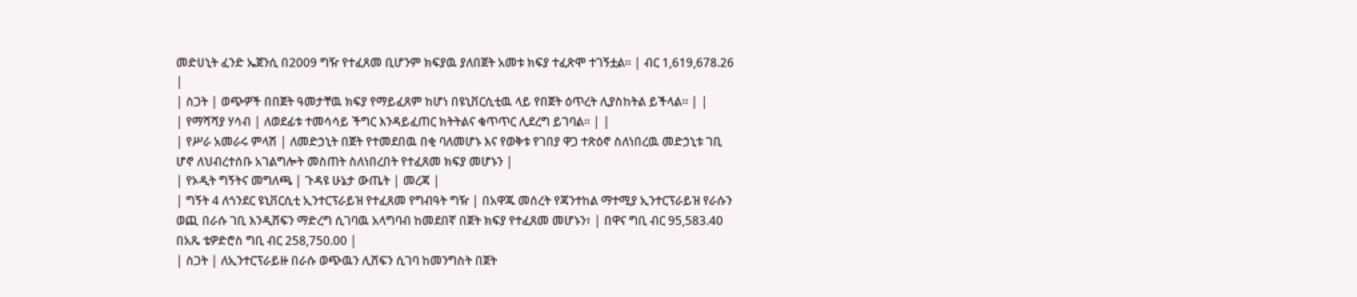መድሀኒት ፈንድ ኤጀንሲ በ2009 ግዥ የተፈጸመ ቢሆንም ክፍያዉ ያለበጀት አመቱ ክፍያ ተፈጽሞ ተገኝቷል፡፡ | ብር 1,619,678.26 |
| ስጋት | ወጭዎች በበጀት ዓመታቸዉ ክፍያ የማይፈጸም ከሆነ በዩኒቨርሲቲዉ ላይ የበጀት ዕጥረት ሊያስከትል ይችላል፡፡ | |
| የማሻሻያ ሃሳብ | ለወደፊቱ ተመሳሳይ ችግር እንዳይፈጠር ክትትልና ቁጥጥር ሊደረግ ይገባል፡፡ | |
| የሥራ አመራሩ ምላሽ | ለመድኃኒት በጀት የተመደበዉ በቂ ባለመሆኑ እና የወቅቱ የገበያ ዋጋ ተጽዕኖ ስለነበረዉ መድኃኒቱ ገቢ ሆኖ ለህብረተሰቡ አገልግሎት መስጠት ስለነበረበት የተፈጸመ ክፍያ መሆኑን |
| የኦዲት ግኝትና መግለጫ | ጉዳዩ ሁኔታ ውጤት | መረጃ |
| ግኝት 4 ለጎንደር ዩኒቨርሲቲ ኢንተርፕራይዝ የተፈጸመ የግብዓት ግዥ | በአዋጁ መሰረት የጃንተከል ማተሚያ ኢንተርፕራይዝ የራሱን ወጪ በራሱ ገቢ እንዲሸፍን ማድረግ ሲገባዉ አላግባብ ከመደበኛ በጀት ክፍያ የተፈጸመ መሆኑን፣ | በዋና ግቢ ብር 95,583.40 በአጼ ቴዎድሮስ ግቢ ብር 258,750.00 |
| ስጋት | ለኢንተርፕራይዙ በራሱ ወጭዉን ሊሸፍን ሲገባ ከመንግስት በጀት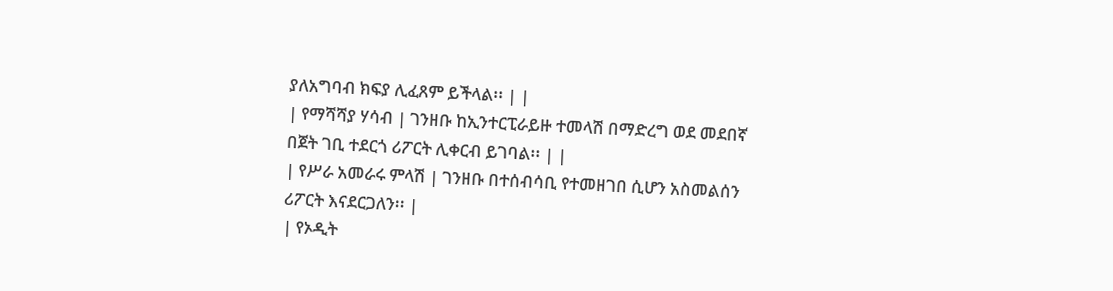ያለአግባብ ክፍያ ሊፈጸም ይችላል፡፡ | |
| የማሻሻያ ሃሳብ | ገንዘቡ ከኢንተርፒራይዙ ተመላሽ በማድረግ ወደ መደበኛ በጀት ገቢ ተደርጎ ሪፖርት ሊቀርብ ይገባል፡፡ | |
| የሥራ አመራሩ ምላሽ | ገንዘቡ በተሰብሳቢ የተመዘገበ ሲሆን አስመልሰን ሪፖርት እናደርጋለን፡፡ |
| የኦዲት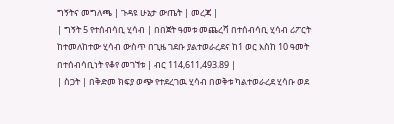ግኝትና መግለጫ | ጉዳዩ ሁኔታ ውጤት | መረጃ |
| ግኝት 5 የተሰብሳቢ ሂሳብ | በበጀት ዓመቱ መጨረሻ በተሰብሳቢ ሂሳብ ሪፖርት ከተመለከተው ሂሳብ ውስጥ በጊዜ ገደቡ ያልተወራረደና ከ1 ወር እስከ 10 ዓመት በተሰብሳቢነት የቆየ መገኘቱ | ብር 114,611,493.89 |
| ስጋት | በቅድመ ክፍያ ወጭ የተደረገዉ ሂሳብ በወቅቱ ካልተወራረደ ሂሳቡ ወደ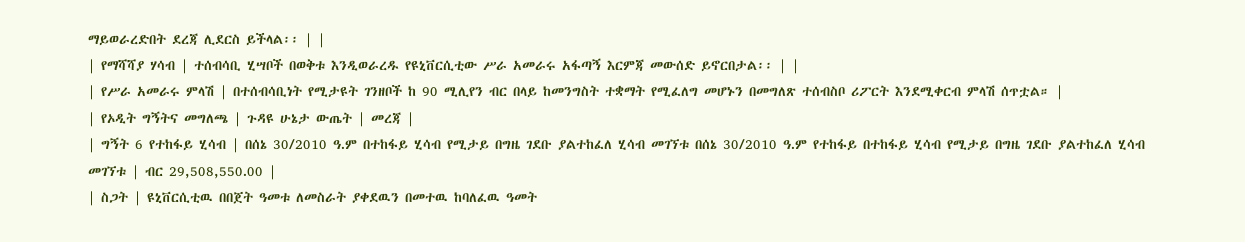ማይወራረድበት ደረጃ ሊደርስ ይችላል፡፡ | |
| የማሻሻያ ሃሳብ | ተሰብሳቢ ሂሣቦች በወቅቱ እንዲወራረዱ የዩኒቨርሲቲው ሥራ አመራሩ አፋጣኝ እርምጃ መውሰድ ይኖርበታል፡፡ | |
| የሥራ አመራሩ ምላሽ | በተሰብሳቢነት የሚታዩት ገንዘቦች ከ 90 ሚሊየን ብር በላይ ከመንግስት ተቋማት የሚፈለግ መሆኑን በመግለጽ ተሰብስቦ ሪፖርት እንደሚቀርብ ምላሽ ሰጥቷል። |
| የኦዲት ግኝትና መግለጫ | ጉዳዩ ሁኔታ ውጤት | መረጃ |
| ግኝት 6 የተከፋይ ሂሳብ | በሰኔ 30/2010 ዓ.ም በተከፋይ ሂሳብ የሚታይ በግዜ ገደቡ ያልተከፈለ ሂሳብ መገኘቱ በሰኔ 30/2010 ዓ.ም የተከፋይ በተከፋይ ሂሳብ የሚታይ በግዜ ገደቡ ያልተከፈለ ሂሳብ መገኘቱ | ብር 29,508,550.00 |
| ስጋት | ዩኒቨርሲቲዉ በበጀት ዓመቱ ለመስራት ያቀደዉን በመተዉ ከባለፈዉ ዓመት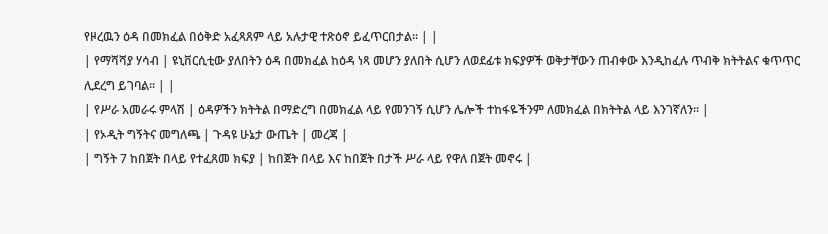የዞረዉን ዕዳ በመክፈል በዕቅድ አፈጻጸም ላይ አሉታዊ ተጽዕኖ ይፈጥርበታል፡፡ | |
| የማሻሻያ ሃሳብ | ዩኒቨርሲቲው ያለበትን ዕዳ በመክፈል ከዕዳ ነጻ መሆን ያለበት ሲሆን ለወደፊቱ ክፍያዎች ወቅታቸውን ጠብቀው እንዲከፈሉ ጥብቅ ክትትልና ቁጥጥር ሊደረግ ይገባል፡፡ | |
| የሥራ አመራሩ ምላሽ | ዕዳዎችን ክትትል በማድረግ በመክፈል ላይ የመንገኝ ሲሆን ሌሎች ተከፋዬችንም ለመክፈል በክትትል ላይ እንገኛለን፡፡ |
| የኦዲት ግኝትና መግለጫ | ጉዳዩ ሁኔታ ውጤት | መረጃ |
| ግኝት 7 ከበጀት በላይ የተፈጸመ ክፍያ | ከበጀት በላይ እና ከበጀት በታች ሥራ ላይ የዋለ በጀት መኖሩ |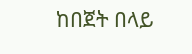ከበጀት በላይ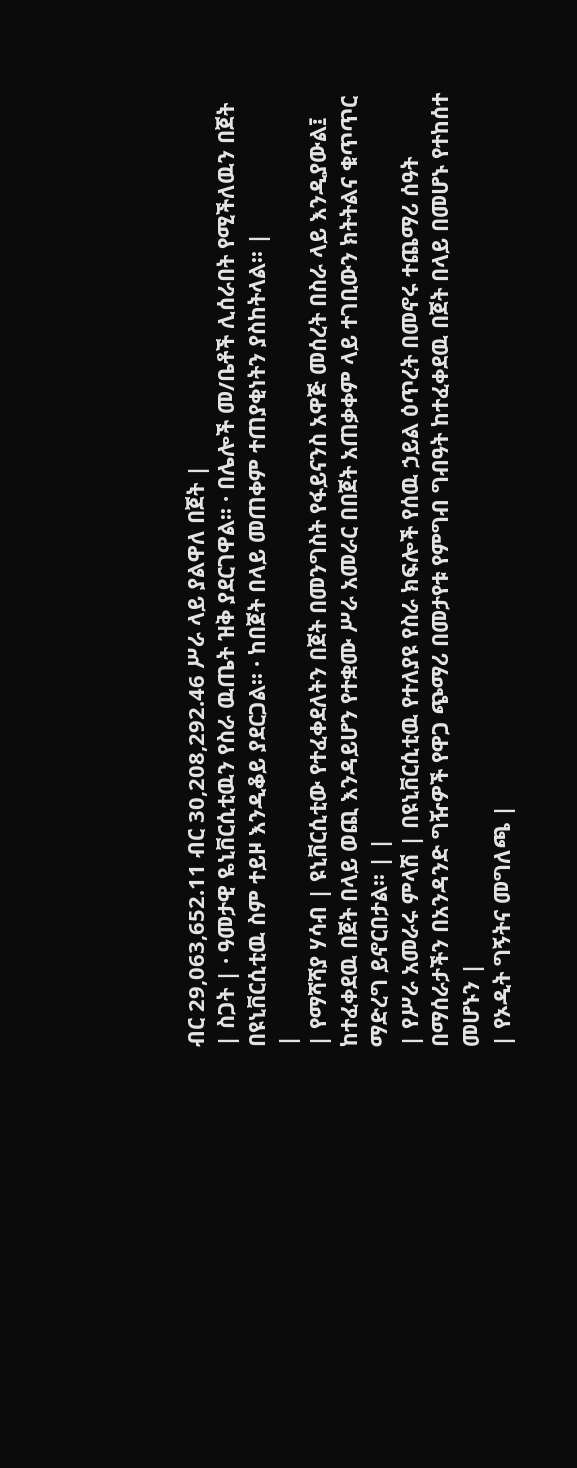ብር 29,063,652.11 ብር 30,208,292.46 ሥራ ላይ ያልዋለ በጀት |
| ስጋት | · ዓመታዊ ዬኒቨርሲቲዉን የስራ ዉጤት ዝቅ ያደርገዋል፡፡ · በሌሎች መ/ቤቶች ሊሰራበት የሚችለዉን በጀት በዩኒቨርሲቲዉ ስም ተይዞ እንዲቆይ ያደርጋል፡፡ · ከበጀት በላይ መጠቀም ተጠያቂነትን ያስከትላል፡፡ |
|
| የማሻሻያ ሃሳብ | ዩኒቨርሲቲው የተፈቀደለትን በጀት በመንግስት የፋይናንስ አዋጅ መሰረት በስራ ላይ እንዲያውል፤ ከተፈቀደዉ በጀት በላይ ወጪ እንዳይሆን የተቋሙ ሥራ አመራር በበጀት አጠቃቀም ላይ ተገቢውን ክትትልና ቁጥጥር ማድረግ ይኖርበታል፡፡ | |
| የሥራ አመራሩ ምላሽ | በዩኒቨርሲቲዉ የተለያዩ የስራ ክፍሎች የሰዉ ኃይል ዕጥረት በመኖሩ ተጨማሪ ሰዓት በማሰራታችን በአንዳንድ ግዥዎች የዋጋ ጭማሪ በመታየቱ የምግብ ግብዓት ከተፈቀደዉ በጀት በላይ በመሆኑ የተከሰተ መሆኑን |
| የኦዲት ግኝትና መግለጫ |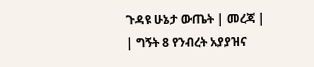ጉዳዩ ሁኔታ ውጤት | መረጃ |
| ግኝት 8 የንብረት አያያዝና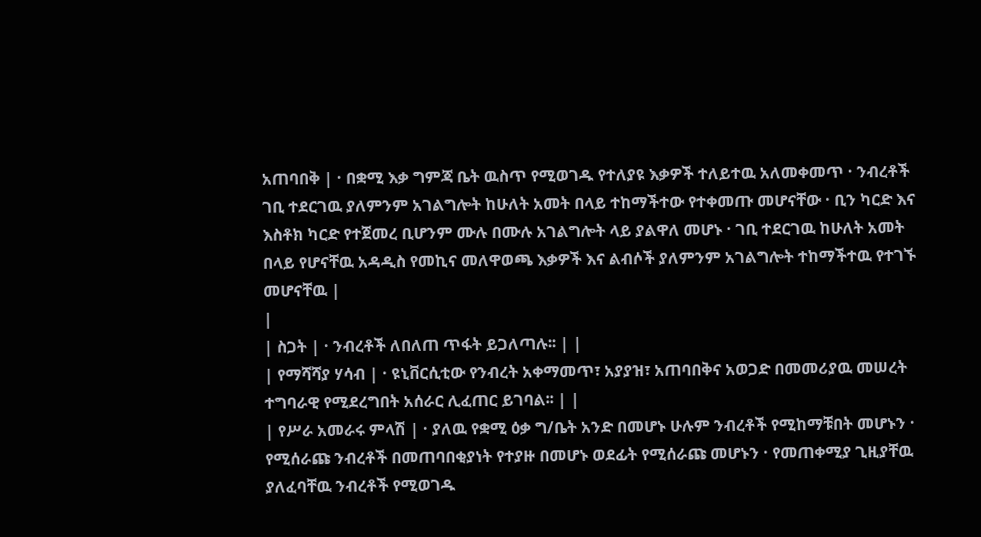አጠባበቅ | · በቋሚ እቃ ግምጃ ቤት ዉስጥ የሚወገዱ የተለያዩ እቃዎች ተለይተዉ አለመቀመጥ · ንብረቶች ገቢ ተደርገዉ ያለምንም አገልግሎት ከሁለት አመት በላይ ተከማችተው የተቀመጡ መሆናቸው · ቢን ካርድ እና እስቶክ ካርድ የተጀመረ ቢሆንም ሙሉ በሙሉ አገልግሎት ላይ ያልዋለ መሆኑ · ገቢ ተደርገዉ ከሁለት አመት በላይ የሆናቸዉ አዳዲስ የመኪና መለዋወጫ እቃዎች እና ልብሶች ያለምንም አገልግሎት ተከማችተዉ የተገኙ መሆናቸዉ |
|
| ስጋት | · ንብረቶች ለበለጠ ጥፋት ይጋለጣሉ፡፡ | |
| የማሻሻያ ሃሳብ | · ዩኒቨርሲቲው የንብረት አቀማመጥ፣ አያያዝ፣ አጠባበቅና አወጋድ በመመሪያዉ መሠረት ተግባራዊ የሚደረግበት አሰራር ሊፈጠር ይገባል፡፡ | |
| የሥራ አመራሩ ምላሽ | · ያለዉ የቋሚ ዕቃ ግ/ቤት አንድ በመሆኑ ሁሉም ንብረቶች የሚከማቹበት መሆኑን · የሚሰራጩ ንብረቶች በመጠባበቂያነት የተያዙ በመሆኑ ወደፊት የሚሰራጩ መሆኑን · የመጠቀሚያ ጊዚያቸዉ ያለፈባቸዉ ንብረቶች የሚወገዱ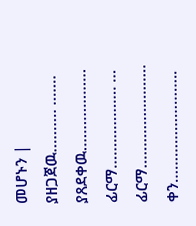መሆኑን |
ያዘጋጀዉ………. ……. ያጸደቀዉ……………….
ፊርማ………………. … ፊርማ……………………
ቀን……………………..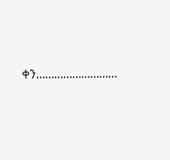ቀን………………………